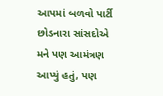આપમાં બળવો પાર્ટી છોડનારા સાંસદોએ મને પણ આમંત્રણ આપ્યું હતું, પણ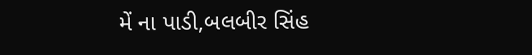મેં ના પાડી,બલબીર સિંહ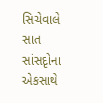સિચેવાલે સાત સાંસદૃોના એકસાથે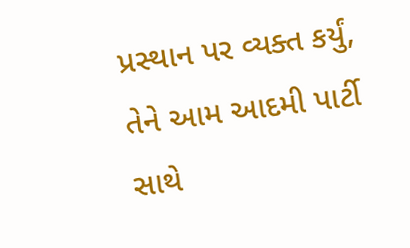પ્રસ્થાન પર વ્યક્ત કર્યું, તેને આમ આદમી પાર્ટી સાથે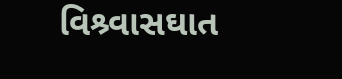વિશ્ર્વાસઘાત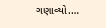ગણાવ્યો.…